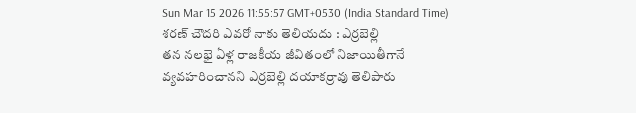Sun Mar 15 2026 11:55:57 GMT+0530 (India Standard Time)
శరణ్ చౌదరి ఎవరో నాకు తెలియదు : ఎర్రబెల్లి
తన నలభై ఏళ్ల రాజకీయ జీవితంలో నిజాయితీగానే వ్యవహరించానని ఎర్రబెల్లి దయాకర్రావు తెలిపారు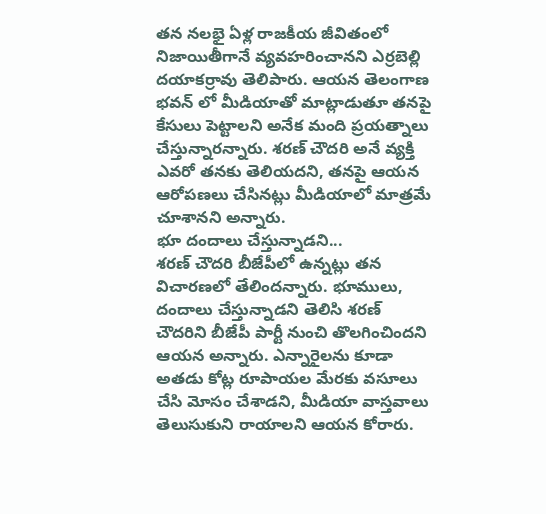తన నలభై ఏళ్ల రాజకీయ జీవితంలో నిజాయితీగానే వ్యవహరించానని ఎర్రబెల్లి దయాకర్రావు తెలిపారు. ఆయన తెలంగాణ భవన్ లో మీడియాతో మాట్లాడుతూ తనపై కేసులు పెట్టాలని అనేక మంది ప్రయత్నాలు చేస్తున్నారన్నారు. శరణ్ చౌదరి అనే వ్యక్తి ఎవరో తనకు తెలియదని, తనపై ఆయన ఆరోపణలు చేసినట్లు మీడియాలో మాత్రమే చూశానని అన్నారు.
భూ దందాలు చేస్తున్నాడని...
శరణ్ చౌదరి బీజేపీలో ఉన్నట్లు తన విచారణలో తేలిందన్నారు. భూములు, దందాలు చేస్తున్నాడని తెలిసి శరణ్ చౌదరిని బీజేపీ పార్టీ నుంచి తొలగించిందని ఆయన అన్నారు. ఎన్నారైలను కూడా అతడు కోట్ల రూపాయల మేరకు వసూలు చేసి మోసం చేశాడని, మీడియా వాస్తవాలు తెలుసుకుని రాయాలని ఆయన కోరారు.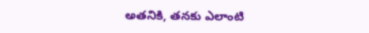అతనికి, తనకు ఎలాంటి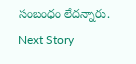సంబంధం లేదన్నారు.
Next Story